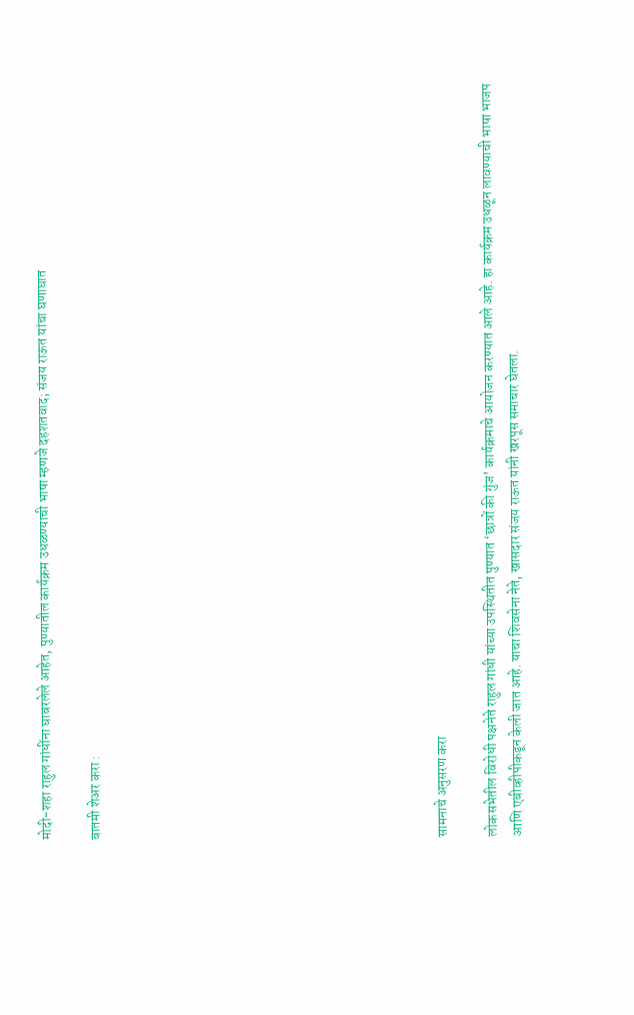मोदी-शहा राहुल गांधींना घाबरलेले आहेत, पुण्यातील कार्यक्रम उधळण्याची भाषा म्हणजे दहशतवाद; संजय राऊत यांचा घणाघात

बातमी शेअर करा :













सामनाचे अनुसरण करा

लोकसभेतील विरोधी पक्षनेते राहुल गांधी यांच्या उपस्थितीत पुण्यात ‘छात्रों की गुंज’ कार्यक्रमाचे आयोजन करण्यात आले आहे. हा कार्यक्रम उधळून लावण्याची भाषा भाजप आणि एबीव्हीपीकडून केली जात आहे. याचा शिवसेना नेते, खासदार संजय राऊत यांनी खरपूस समाचार घेतला.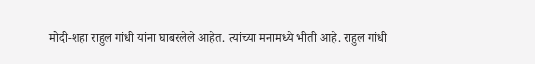मोदी-शहा राहुल गांधी यांना घाबरलेले आहेत. त्यांच्या मनामध्ये भीती आहे. राहुल गांधी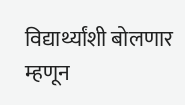विद्यार्थ्यांशी बोलणार म्हणून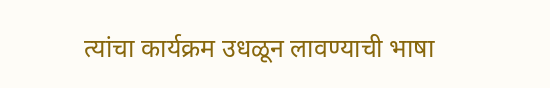त्यांचा कार्यक्रम उधळून लावण्याची भाषा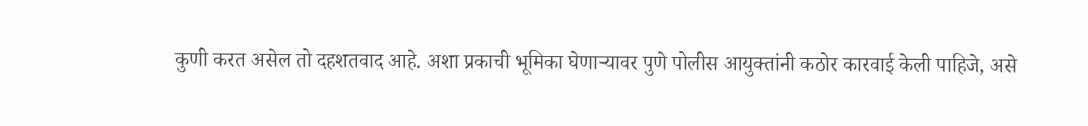कुणी करत असेल तो दहशतवाद आहे. अशा प्रकाची भूमिका घेणाऱ्यावर पुणे पोलीस आयुक्तांनी कठोर कारवाई केली पाहिजे, असे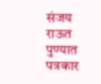संजय राऊत पुण्यात पत्रकार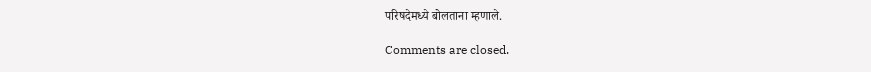परिषदेमध्ये बोलताना म्हणाले.

Comments are closed.